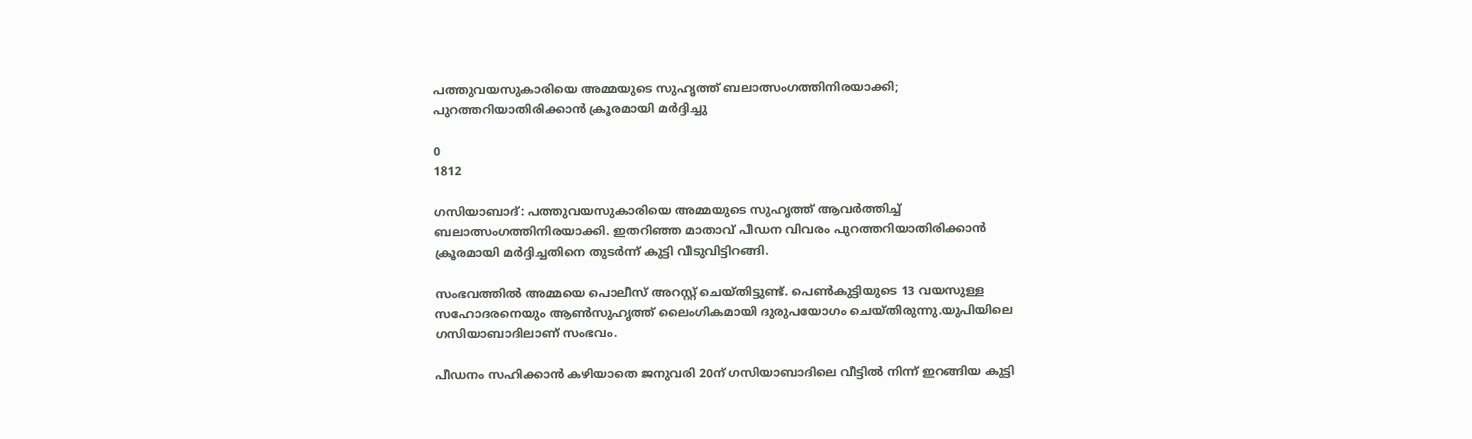പത്തുവയസുകാരിയെ അമ്മയുടെ സുഹൃത്ത് ബലാത്സംഗത്തിനിരയാക്കി; പുറത്തറിയാതിരിക്കാന്‍ ക്രൂരമായി മര്‍ദ്ദിച്ചു

0
1812

ഗസിയാബാദ്: പത്തുവയസുകാരിയെ അമ്മയുടെ സുഹൃത്ത് ആവര്‍ത്തിച്ച് ബലാത്സംഗത്തിനിരയാക്കി. ഇതറിഞ്ഞ മാതാവ് പീഡന വിവരം പുറത്തറിയാതിരിക്കാന്‍ ക്രൂരമായി മര്‍ദ്ദിച്ചതിനെ തുടര്‍ന്ന് കുട്ടി വീടുവിട്ടിറങ്ങി.

സംഭവത്തില്‍ അമ്മയെ പൊലീസ് അറസ്റ്റ് ചെയ്തിട്ടുണ്ട്. പെണ്‍കുട്ടിയുടെ 13 വയസുള്ള സഹോദരനെയും ആണ്‍സുഹൃത്ത് ലൈംഗികമായി ദുരുപയോഗം ചെയ്തിരുന്നു.യുപിയിലെ ഗസിയാബാദിലാണ് സംഭവം.

പീഡനം സഹിക്കാൻ കഴിയാതെ ജനുവരി 20ന് ഗസിയാബാദിലെ വീട്ടിൽ നിന്ന് ഇറങ്ങിയ കുട്ടി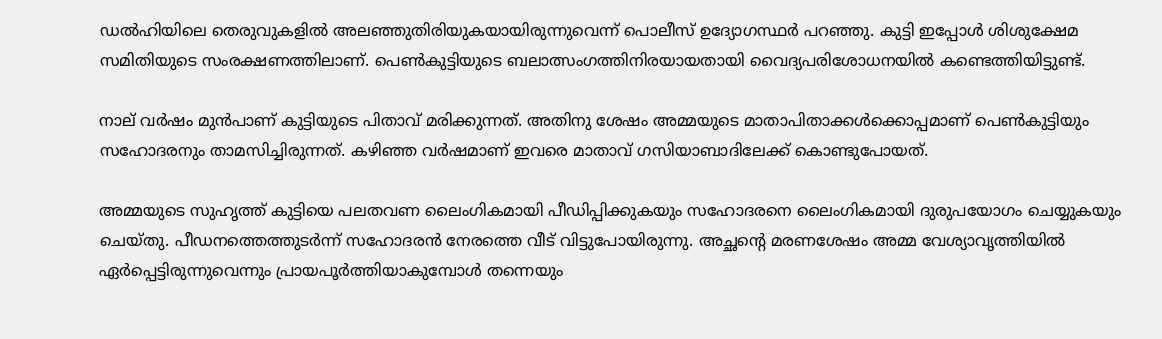ഡൽഹിയിലെ തെരുവുകളിൽ അലഞ്ഞുതിരിയുകയായിരുന്നുവെന്ന് പൊലീസ് ഉദ്യോഗസ്ഥർ പറഞ്ഞു. കുട്ടി ഇപ്പോള്‍ ശിശുക്ഷേമ സമിതിയുടെ സംരക്ഷണത്തിലാണ്. പെൺകുട്ടിയുടെ ബലാത്സംഗത്തിനിരയായതായി വൈദ്യപരിശോധനയിൽ കണ്ടെത്തിയിട്ടുണ്ട്.

നാല് വര്‍ഷം മുന്‍പാണ് കുട്ടിയുടെ പിതാവ് മരിക്കുന്നത്. അതിനു ശേഷം അമ്മയുടെ മാതാപിതാക്കള്‍ക്കൊപ്പമാണ് പെണ്‍കുട്ടിയും സഹോദരനും താമസിച്ചിരുന്നത്. കഴിഞ്ഞ വര്‍ഷമാണ് ഇവരെ മാതാവ് ഗസിയാബാദിലേക്ക് കൊണ്ടുപോയത്.

അമ്മയുടെ സുഹൃത്ത് കുട്ടിയെ പലതവണ ലൈംഗികമായി പീഡിപ്പിക്കുകയും സഹോദരനെ ലൈംഗികമായി ദുരുപയോഗം ചെയ്യുകയും ചെയ്തു. പീഡനത്തെത്തുടർന്ന് സഹോദരൻ നേരത്തെ വീട് വിട്ടുപോയിരുന്നു. അച്ഛൻ്റെ മരണശേഷം അമ്മ വേശ്യാവൃത്തിയിൽ ഏർപ്പെട്ടിരുന്നുവെന്നും പ്രായപൂര്‍ത്തിയാകുമ്പോള്‍ തന്നെയും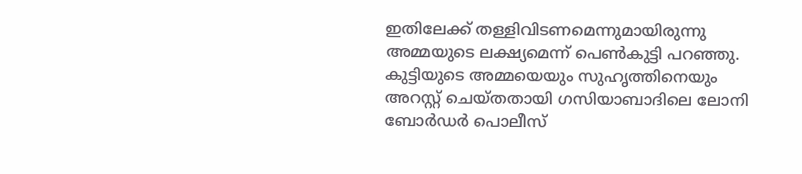ഇതിലേക്ക് തള്ളിവിടണമെന്നുമായിരുന്നു അമ്മയുടെ ലക്ഷ്യമെന്ന് പെണ്‍കുട്ടി പറഞ്ഞു. കുട്ടിയുടെ അമ്മയെയും സുഹൃത്തിനെയും അറസ്റ്റ് ചെയ്തതായി ഗസിയാബാദിലെ ലോനി ബോർഡർ പൊലീസ്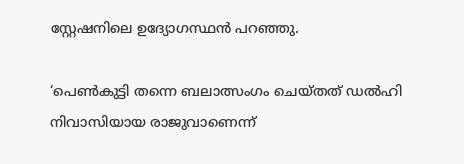സ്റ്റേഷനിലെ ഉദ്യോഗസ്ഥൻ പറഞ്ഞു.

‘പെൺകുട്ടി തന്നെ ബലാത്സംഗം ചെയ്തത് ഡൽഹി നിവാസിയായ രാജുവാണെന്ന്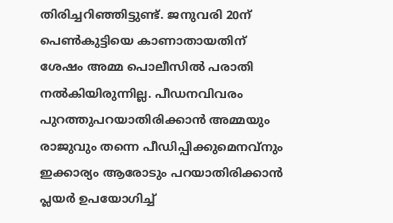തിരിച്ചറിഞ്ഞിട്ടുണ്ട്. ജനുവരി 20ന് പെണ്‍കുട്ടിയെ കാണാതായതിന് ശേഷം അമ്മ പൊലീസില്‍ പരാതി നല്‍കിയിരുന്നില്ല. പീഡനവിവരം പുറത്തുപറയാതിരിക്കാന്‍ അമ്മയും രാജുവും തന്നെ പീഡിപ്പിക്കുമെനവ്നും ഇക്കാര്യം ആരോടും പറയാതിരിക്കാൻ പ്ലയർ ഉപയോഗിച്ച്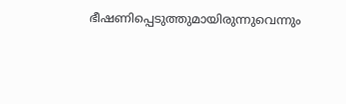ഭീഷണിപ്പെടുത്തുമായിരുന്നുവെന്നും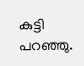കുട്ടി പറഞ്ഞു.